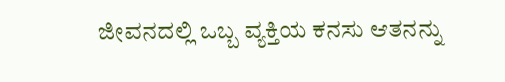ಜೀವನದಲ್ಲಿ ಒಬ್ಬ ವ್ಯಕ್ತಿಯ ಕನಸು ಆತನನ್ನು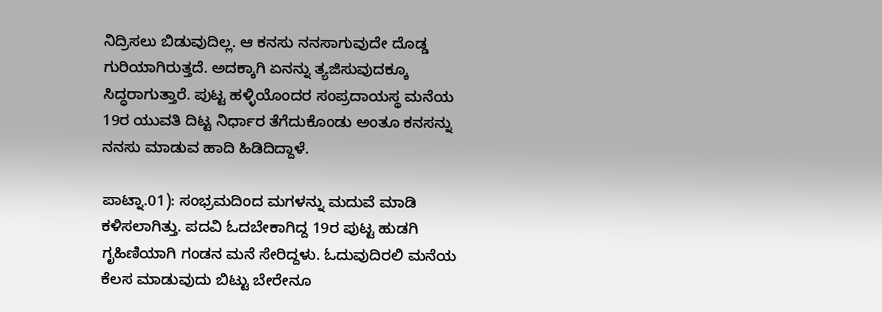ನಿದ್ರಿಸಲು ಬಿಡುವುದಿಲ್ಲ. ಆ ಕನಸು ನನಸಾಗುವುದೇ ದೊಡ್ಡ ಗುರಿಯಾಗಿರುತ್ತದೆ. ಅದಕ್ಕಾಗಿ ಏನನ್ನು ತ್ಯಜಿಸುವುದಕ್ಕೂ ಸಿದ್ಧರಾಗುತ್ತಾರೆ. ಪುಟ್ಟ ಹಳ್ಳಿಯೊಂದರ ಸಂಪ್ರದಾಯಸ್ಥ ಮನೆಯ 19ರ ಯುವತಿ ದಿಟ್ಟ ನಿರ್ಧಾರ ತೆಗೆದುಕೊಂಡು ಅಂತೂ ಕನಸನ್ನು ನನಸು ಮಾಡುವ ಹಾದಿ ಹಿಡಿದಿದ್ದಾಳೆ.

ಪಾಟ್ನಾ.01): ಸಂಭ್ರಮದಿಂದ ಮಗಳನ್ನು ಮದುವೆ ಮಾಡಿ ಕಳಿಸಲಾಗಿತ್ತು. ಪದವಿ ಓದಬೇಕಾಗಿದ್ದ 19ರ ಪುಟ್ಟ ಹುಡಗಿ ಗೃಹಿಣಿಯಾಗಿ ಗಂಡನ ಮನೆ ಸೇರಿದ್ದಳು. ಓದುವುದಿರಲಿ ಮನೆಯ ಕೆಲಸ ಮಾಡುವುದು ಬಿಟ್ಟು ಬೇರೇನೂ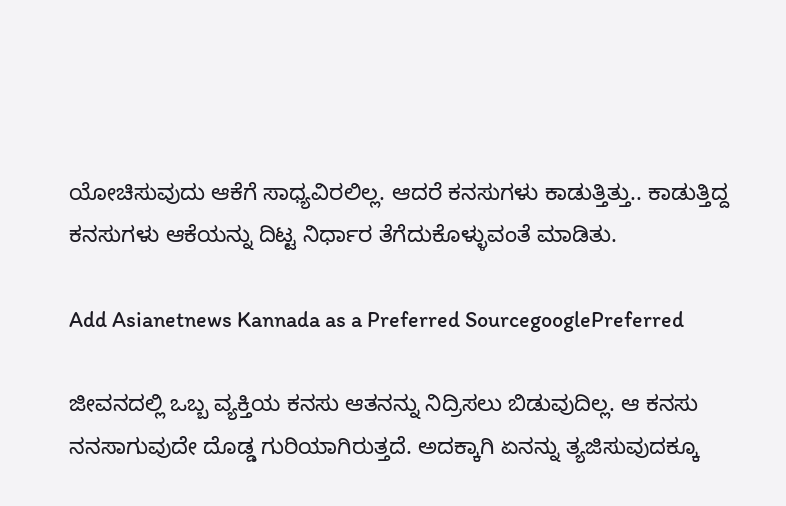ಯೋಚಿಸುವುದು ಆಕೆಗೆ ಸಾಧ್ಯವಿರಲಿಲ್ಲ. ಆದರೆ ಕನಸುಗಳು ಕಾಡುತ್ತಿತ್ತು.. ಕಾಡುತ್ತಿದ್ದ ಕನಸುಗಳು ಆಕೆಯನ್ನು ದಿಟ್ಟ ನಿರ್ಧಾರ ತೆಗೆದುಕೊಳ್ಳುವಂತೆ ಮಾಡಿತು.

Add Asianetnews Kannada as a Preferred SourcegooglePreferred

ಜೀವನದಲ್ಲಿ ಒಬ್ಬ ವ್ಯಕ್ತಿಯ ಕನಸು ಆತನನ್ನು ನಿದ್ರಿಸಲು ಬಿಡುವುದಿಲ್ಲ. ಆ ಕನಸು ನನಸಾಗುವುದೇ ದೊಡ್ಡ ಗುರಿಯಾಗಿರುತ್ತದೆ. ಅದಕ್ಕಾಗಿ ಏನನ್ನು ತ್ಯಜಿಸುವುದಕ್ಕೂ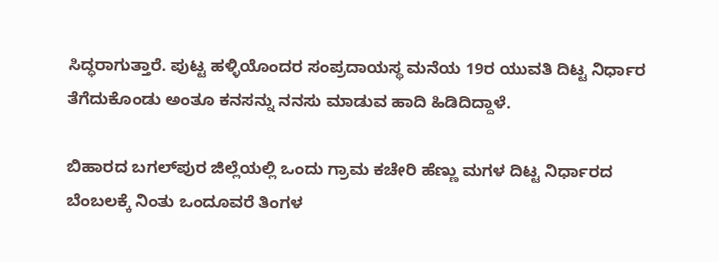ಸಿದ್ಧರಾಗುತ್ತಾರೆ. ಪುಟ್ಟ ಹಳ್ಳಿಯೊಂದರ ಸಂಪ್ರದಾಯಸ್ಥ ಮನೆಯ 19ರ ಯುವತಿ ದಿಟ್ಟ ನಿರ್ಧಾರ ತೆಗೆದುಕೊಂಡು ಅಂತೂ ಕನಸನ್ನು ನನಸು ಮಾಡುವ ಹಾದಿ ಹಿಡಿದಿದ್ದಾಳೆ.

ಬಿಹಾರದ ಬಗಲ್‌ಪುರ ಜಿಲ್ಲೆಯಲ್ಲಿ ಒಂದು ಗ್ರಾಮ ಕಚೇರಿ ಹೆಣ್ಣು ಮಗಳ ದಿಟ್ಟ ನಿರ್ಧಾರದ ಬೆಂಬಲಕ್ಕೆ ನಿಂತು ಒಂದೂವರೆ ತಿಂಗಳ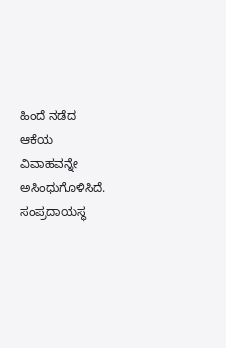ಹಿಂದೆ ನಡೆದ ಆಕೆಯ ವಿವಾಹವನ್ನೇ ಅಸಿಂಧುಗೊಳಿಸಿದೆ. ಸಂಪ್ರದಾಯಸ್ಥ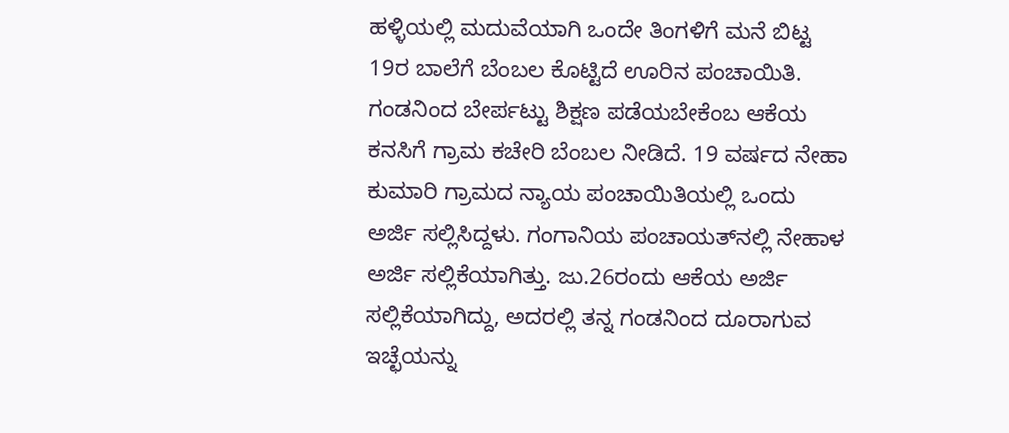ಹಳ್ಳಿಯಲ್ಲಿ ಮದುವೆಯಾಗಿ ಒಂದೇ ತಿಂಗಳಿಗೆ ಮನೆ ಬಿಟ್ಟ 19ರ ಬಾಲೆಗೆ ಬೆಂಬಲ ಕೊಟ್ಟಿದೆ ಊರಿನ ಪಂಚಾಯಿತಿ. ಗಂಡನಿಂದ ಬೇರ್ಪಟ್ಟು ಶಿಕ್ಷಣ ಪಡೆಯಬೇಕೆಂಬ ಆಕೆಯ ಕನಸಿಗೆ ಗ್ರಾಮ ಕಚೇರಿ ಬೆಂಬಲ ನೀಡಿದೆ. 19 ವರ್ಷದ ನೇಹಾ ಕುಮಾರಿ ಗ್ರಾಮದ ನ್ಯಾಯ ಪಂಚಾಯಿತಿಯಲ್ಲಿ ಒಂದು ಅರ್ಜಿ ಸಲ್ಲಿಸಿದ್ದಳು. ಗಂಗಾನಿಯ ಪಂಚಾಯತ್‌ನಲ್ಲಿ ನೇಹಾಳ ಅರ್ಜಿ ಸಲ್ಲಿಕೆಯಾಗಿತ್ತು. ಜು.26ರಂದು ಆಕೆಯ ಅರ್ಜಿ ಸಲ್ಲಿಕೆಯಾಗಿದ್ದು, ಅದರಲ್ಲಿ ತನ್ನ ಗಂಡನಿಂದ ದೂರಾಗುವ ಇಚ್ಛೆಯನ್ನು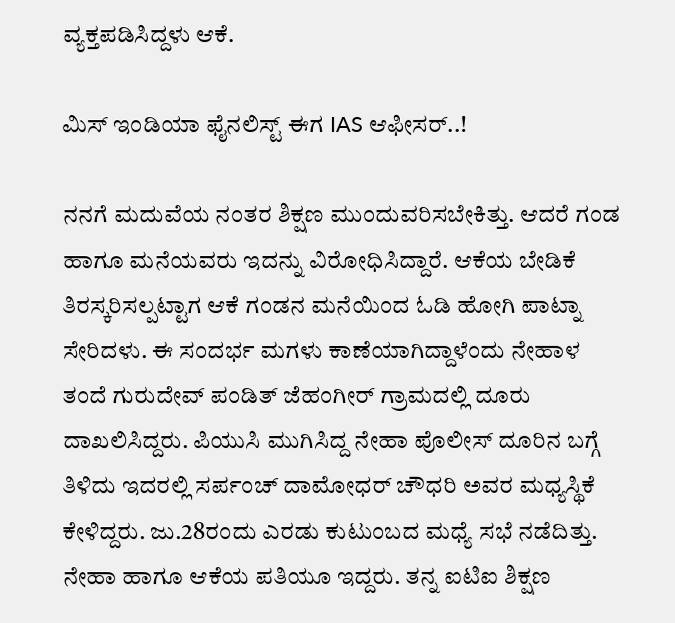ವ್ಯಕ್ತಪಡಿಸಿದ್ದಳು ಆಕೆ.

ಮಿಸ್ ಇಂಡಿಯಾ ಫೈನಲಿಸ್ಟ್ ಈಗ IAS ಆಫೀಸರ್..!

ನನಗೆ ಮದುವೆಯ ನಂತರ ಶಿಕ್ಷಣ ಮುಂದುವರಿಸಬೇಕಿತ್ತು. ಆದರೆ ಗಂಡ ಹಾಗೂ ಮನೆಯವರು ಇದನ್ನು ವಿರೋಧಿಸಿದ್ದಾರೆ. ಆಕೆಯ ಬೇಡಿಕೆ ತಿರಸ್ಕರಿಸಲ್ಪಟ್ಟಾಗ ಆಕೆ ಗಂಡನ ಮನೆಯಿಂದ ಓಡಿ ಹೋಗಿ ಪಾಟ್ನಾ ಸೇರಿದಳು. ಈ ಸಂದರ್ಭ ಮಗಳು ಕಾಣೆಯಾಗಿದ್ದಾಳೆಂದು ನೇಹಾಳ ತಂದೆ ಗುರುದೇವ್ ಪಂಡಿತ್ ಜೆಹಂಗೀರ್ ಗ್ರಾಮದಲ್ಲಿ ದೂರು ದಾಖಲಿಸಿದ್ದರು. ಪಿಯುಸಿ ಮುಗಿಸಿದ್ದ ನೇಹಾ ಪೊಲೀಸ್ ದೂರಿನ ಬಗ್ಗೆ ತಿಳಿದು ಇದರಲ್ಲಿ ಸರ್ಪಂಚ್ ದಾಮೋಧರ್ ಚೌಧರಿ ಅವರ ಮಧ್ಯಸ್ಥಿಕೆ ಕೇಳಿದ್ದರು. ಜು.28ರಂದು ಎರಡು ಕುಟುಂಬದ ಮಧ್ಯೆ ಸಭೆ ನಡೆದಿತ್ತು. ನೇಹಾ ಹಾಗೂ ಆಕೆಯ ಪತಿಯೂ ಇದ್ದರು. ತನ್ನ ಐಟಿಐ ಶಿಕ್ಷಣ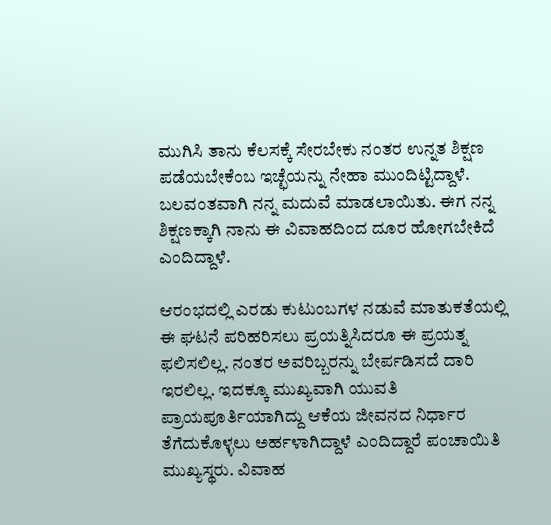ಮುಗಿಸಿ ತಾನು ಕೆಲಸಕ್ಕೆ ಸೇರಬೇಕು ನಂತರ ಉನ್ನತ ಶಿಕ್ಷಣ ಪಡೆಯಬೇಕೆಂಬ ಇಚ್ಛೆಯನ್ನು ನೇಹಾ ಮುಂದಿಟ್ಟಿದ್ದಾಳೆ. ಬಲವಂತವಾಗಿ ನನ್ನ ಮದುವೆ ಮಾಡಲಾಯಿತು. ಈಗ ನನ್ನ ಶಿಕ್ಷಣಕ್ಕಾಗಿ ನಾನು ಈ ವಿವಾಹದಿಂದ ದೂರ ಹೋಗಬೇಕಿದೆ ಎಂದಿದ್ದಾಳೆ.

ಆರಂಭದಲ್ಲಿ ಎರಡು ಕುಟುಂಬಗಳ ನಡುವೆ ಮಾತುಕತೆಯಲ್ಲಿ ಈ ಘಟನೆ ಪರಿಹರಿಸಲು ಪ್ರಯತ್ನಿಸಿದರೂ ಈ ಪ್ರಯತ್ನ ಫಲಿಸಲಿಲ್ಲ. ನಂತರ ಅವರಿಬ್ಬರನ್ನು ಬೇರ್ಪಡಿಸದೆ ದಾರಿ ಇರಲಿಲ್ಲ. ಇದಕ್ಕೂ ಮುಖ್ಯವಾಗಿ ಯುವತಿ ಪ್ರಾಯಪೂರ್ತಿಯಾಗಿದ್ದು ಆಕೆಯ ಜೀವನದ ನಿರ್ಧಾರ ತೆಗೆದುಕೊಳ್ಳಲು ಅರ್ಹಳಾಗಿದ್ದಾಳೆ ಎಂದಿದ್ದಾರೆ ಪಂಚಾಯಿತಿ ಮುಖ್ಯಸ್ಥರು. ವಿವಾಹ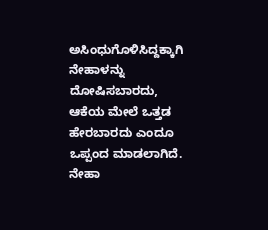ಅಸಿಂಧುಗೊಳಿಸಿದ್ದಕ್ಕಾಗಿ ನೇಹಾಳನ್ನು ದೋಷಿಸಬಾರದು, ಆಕೆಯ ಮೇಲೆ ಒತ್ತಡ ಹೇರಬಾರದು ಎಂದೂ ಒಪ್ಪಂದ ಮಾಡಲಾಗಿದೆ. ನೇಹಾ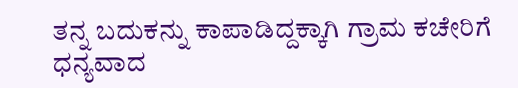ತನ್ನ ಬದುಕನ್ನು ಕಾಪಾಡಿದ್ದಕ್ಕಾಗಿ ಗ್ರಾಮ ಕಚೇರಿಗೆ ಧನ್ಯವಾದ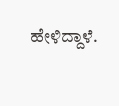ಹೇಳಿದ್ದಾಳೆ.